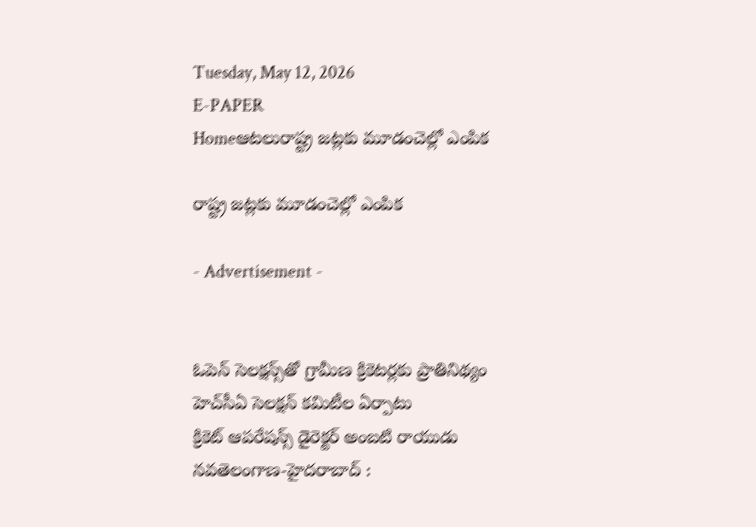Tuesday, May 12, 2026
E-PAPER
Homeఆటలురాష్ట్ర జట్లకు మూడంచెల్లో ఎంపిక

రాష్ట్ర జట్లకు మూడంచెల్లో ఎంపిక

- Advertisement -


ఓపెన్‌ సెలక్ష‍న్స్‌‌తో గ్రామీణ క్రికెటర్లకు ప్రాతినిథ్యం
హెచ్‌‌సీఏ సెలక్ష‍న్‌ కమిటీల ఏర్పాటు
క్రికెట్‌ ఆపరేషన్స్‌ డైరెక్టర్‌ అంబటి రాయుడు
నవతెలంగాణ-హైదరాబాద్‌ :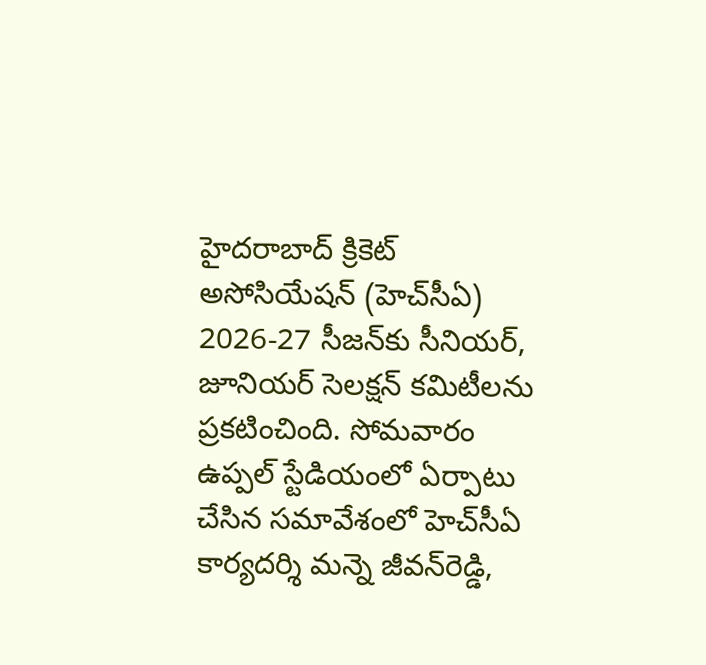హైదరాబాద్‌ ‌క్రికెట్‌ అసోసియేషన్‌ (హెచ్‌‌సీఏ) 2026-27 సీజన్‌‌కు సీనియర్‌, జూనియర్‌ ‌సెలక్ష‍న్‌ ‌కమిటీలను ప్రకటించింది. సోమవారం ఉప్పల్‌ ‌స్టేడియంలో ఏర్పాటు చేసిన సమావేశంలో హెచ్‌‌సీఏ కార్యదర్శి మన్నె జీవన్‌‌రెడ్డి,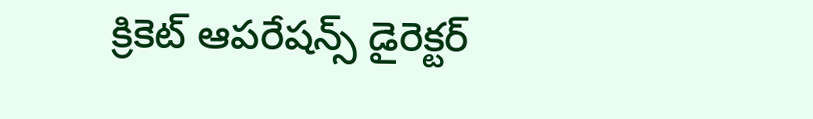క్రికెట్‌ ‌ఆపరేషన్స్‌ ‌డైరెక్టర్‌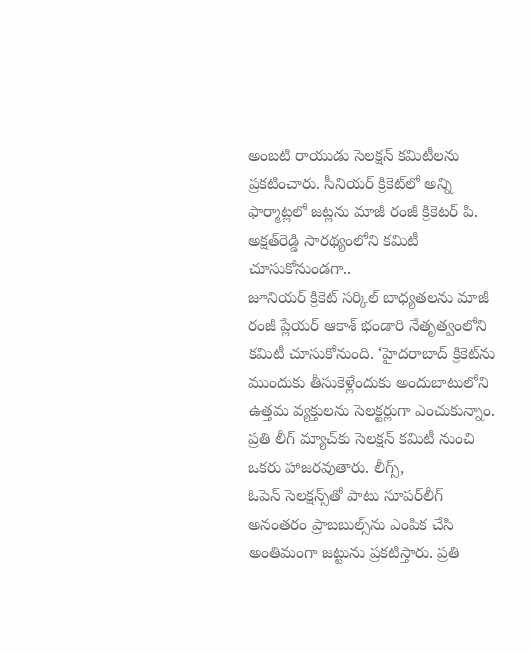అంబటి రాయుడు సెలక్ష‍న్‌ ‌కమిటీలను ప్రకటించారు. సీనియర్‌ ‌క్రికెట్‌‌లో అన్ని ఫార్మాట్లలో జట్లను మాజీ రంజీ క్రికెటర్‌ ‌పి. అక్ష‍త్‌‌రెడ్డి సారథ్యంలోని కమిటీ చూసుకోనుండగా.. జూనియర్‌ ‌క్రికెట్‌ ‌సర్కిల్‌ ‌బాధ్యతలను మాజీ రంజీ ప్లేయర్‌ ‌ఆకాశ్‌ ‌భండారి నేతృత్వంలోని కమిటీ చూసుకోనుంది. ‘హైదరాబాద్‌‌ క్రికెట్‌‌ను ముందుకు తీసుకెళ్లేందుకు అందుబాటులోని ఉత్తమ వ్యక్తులను సెలక్టర్లుగా ఎంచుకున్నాం. ప్రతి లీగ్‌‌ మ్యాచ్‌‌కు సెలక్ష‍న్‌ ‌కమిటీ నుంచి ఒకరు హాజరవుతారు. లీగ్స్‌, ఓపెన్‌ ‌సెలక్ష‍న్స్‌‌తో పాటు సూపర్‌‌లీగ్‌ అనంతరం ప్రాబబుల్స్‌‌ను ఎంపిక చేసి అంతిమంగా జట్టును ప్రకటిస్తారు. ప్రతి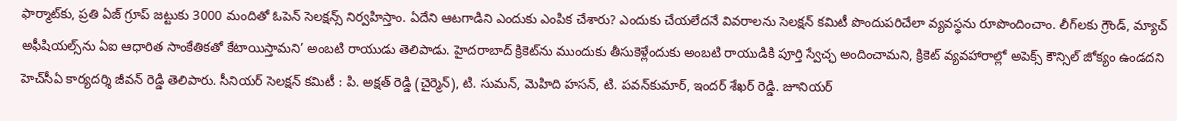ఫార్మాట్‌‌కు, ప్రతి ఏజ్‌ ‌గ్రూప్‌ ‌జట్టుకు 3000 మందితో ఓపెన్‌ ‌సెలక్ష‍న్స్‌ ‌నిర్వహిస్తాం. ఏదేని ఆటగాడిని ఎందుకు ఎంపిక చేశారు? ఎందుకు చేయలేదనే వివరాలను సెలక్ష‍న్‌ ‌కమిటీ పొందుపరిచేలా వ్యవస్థను రూపొందించాం. లీగ్‌‌లకు గ్రౌండ్‌, మ్యాచ్‌ అఫీషియల్స్‌‌ను ఏఐ ఆధారిత సాంకేతికతో కేటాయిస్తామని’ అంబటి రాయుడు తెలిపాడు. హైదరాబాద్‌ ‌క్రికెట్‌‌ను ముందుకు తీసుకెళ్లేందుకు అంబటి రాయుడికి పూర్తి స్వేచ్ఛ అందించామని, క్రికెట్‌ ‌వ్యవహారాల్లో అపెక్స్‌ ‌కౌన్సిల్‌ ‌జోక్యం ఉండదని హెచ్‌‌సీఏ కార్యదర్శి జీవన్‌ ‌రెడ్డి తెలిపారు. సీనియర్‌ ‌సెలక్ష‍న్‌ ‌కమిటీ : పి. అక్ష‍త్‌‌ రెడ్డి (చైర్మెన్‌), టి. సుమన్‌, మెహిది హసన్‌, టి. పవన్‌‌కుమార్‌, ఇందర్‌ ‌శేఖర్‌ ‌రెడ్డి. జూనియర్‌‌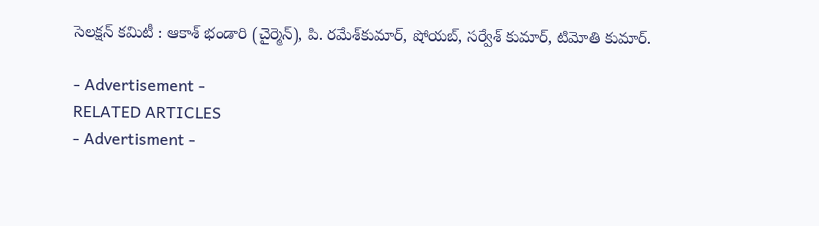సెలక్ష‍న్‌ ‌కమిటీ : ఆకాశ్‌ ‌భండారి (చైర్మెన్‌), పి. రమేశ్‌‌కుమార్‌, షోయబ్‌, సర్వేశ్‌ ‌కుమార్‌, టిమోతి కుమార్‌.

- Advertisement -
RELATED ARTICLES
- Advertisment -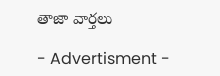తాజా వార్తలు

- Advertisment -